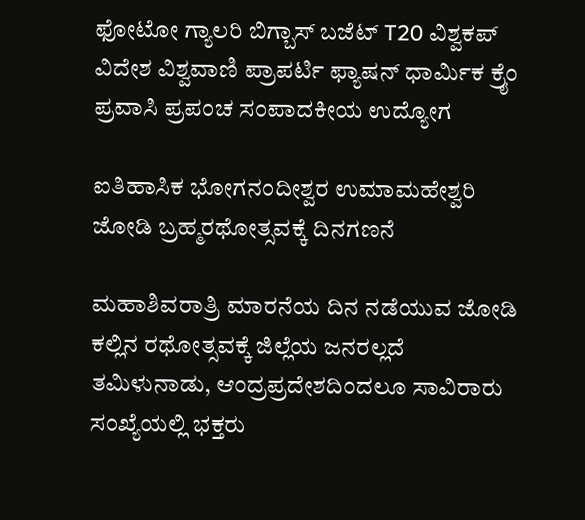ಫೋಟೋ ಗ್ಯಾಲರಿ ಬಿಗ್ಬಾಸ್ ಬಜೆಟ್ T20 ವಿಶ್ವಕಪ್ ವಿದೇಶ ವಿಶ್ವವಾಣಿ ಪ್ರಾಪರ್ಟಿ ಫ್ಯಾಷನ್ ಧಾರ್ಮಿಕ ಕ್ರೈಂ ಪ್ರವಾಸಿ ಪ್ರಪಂಚ ಸಂಪಾದಕೀಯ ಉದ್ಯೋಗ

ಐತಿಹಾಸಿಕ ಭೋಗನಂದೀಶ್ವರ ಉಮಾಮಹೇಶ್ವರಿ ಜೋಡಿ ಬ್ರಹ್ಮರಥೋತ್ಸವಕ್ಕೆ ದಿನಗಣನೆ

ಮಹಾಶಿವರಾತ್ರಿ ಮಾರನೆಯ ದಿನ ನಡೆಯುವ ಜೋಡಿ ಕಲ್ಲಿನ ರಥೋತ್ಸವಕ್ಕೆ ಜಿಲ್ಲೆಯ ಜನರಲ್ಲದೆ ತಮಿಳುನಾಡು, ಆಂದ್ರಪ್ರದೇಶದಿಂದಲೂ ಸಾವಿರಾರು ಸಂಖ್ಯೆಯಲ್ಲಿ ಭಕ್ತರು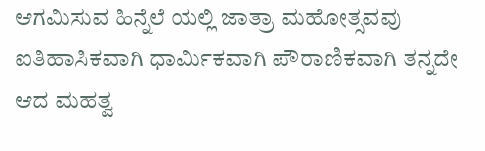ಆಗಮಿಸುವ ಹಿನ್ನೆಲೆ ಯಲ್ಲಿ ಜಾತ್ರಾ ಮಹೋತ್ಸವವು ಐತಿಹಾಸಿಕವಾಗಿ ಧಾರ್ಮಿಕವಾಗಿ ಪೌರಾಣಿಕವಾಗಿ ತನ್ನದೇ ಆದ ಮಹತ್ವ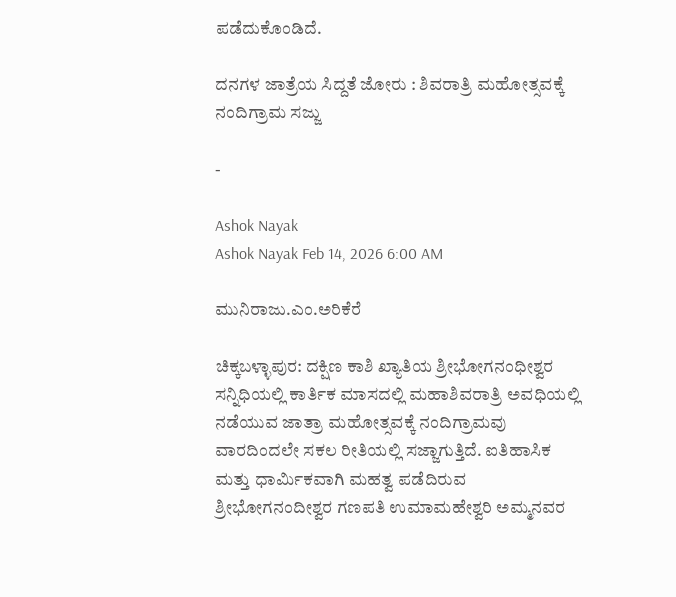ಪಡೆದುಕೊಂಡಿದೆ.

ದನಗಳ ಜಾತ್ರೆಯ ಸಿದ್ದತೆ ಜೋರು : ಶಿವರಾತ್ರಿ ಮಹೋತ್ಸವಕ್ಕೆ ನಂದಿಗ್ರಾಮ ಸಜ್ಜು

-

Ashok Nayak
Ashok Nayak Feb 14, 2026 6:00 AM

ಮುನಿರಾಜು.ಎಂ.ಅರಿಕೆರೆ

ಚಿಕ್ಕಬಳ್ಳಾಪುರ: ದಕ್ಷಿಣ ಕಾಶಿ ಖ್ಯಾತಿಯ ಶ್ರೀಭೋಗನಂಧೀಶ್ವರ ಸನ್ನಿಧಿಯಲ್ಲಿ ಕಾರ್ತಿಕ ಮಾಸದಲ್ಲಿ ಮಹಾಶಿವರಾತ್ರಿ ಅವಧಿಯಲ್ಲಿ ನಡೆಯುವ ಜಾತ್ರಾ ಮಹೋತ್ಸವಕ್ಕೆ ನಂದಿಗ್ರಾಮವು ವಾರದಿಂದಲೇ ಸಕಲ ರೀತಿಯಲ್ಲಿ ಸಜ್ಜಾಗುತ್ತಿದೆ. ಐತಿಹಾಸಿಕ ಮತ್ತು ಧಾರ್ಮಿಕವಾಗಿ ಮಹತ್ವ ಪಡೆದಿರುವ ಶ್ರೀಭೋಗನಂದೀಶ್ವರ ಗಣಪತಿ ಉಮಾಮಹೇಶ್ವರಿ ಅಮ್ಮನವರ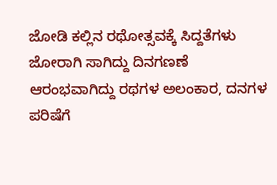ಜೋಡಿ ಕಲ್ಲಿನ ರಥೋತ್ಸವಕ್ಕೆ ಸಿದ್ದತೆಗಳು ಜೋರಾಗಿ ಸಾಗಿದ್ದು ದಿನಗಣಣೆ ಆರಂಭವಾಗಿದ್ದು ರಥಗಳ ಅಲಂಕಾರ, ದನಗಳ ಪರಿಷೆಗೆ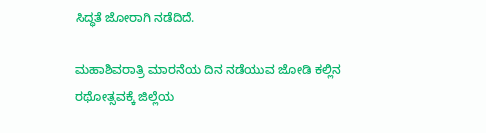ಸಿದ್ಧತೆ ಜೋರಾಗಿ ನಡೆದಿದೆ.

ಮಹಾಶಿವರಾತ್ರಿ ಮಾರನೆಯ ದಿನ ನಡೆಯುವ ಜೋಡಿ ಕಲ್ಲಿನ ರಥೋತ್ಸವಕ್ಕೆ ಜಿಲ್ಲೆಯ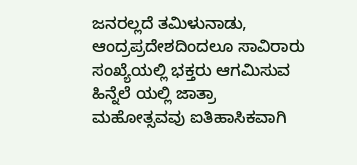ಜನರಲ್ಲದೆ ತಮಿಳುನಾಡು, ಆಂದ್ರಪ್ರದೇಶದಿಂದಲೂ ಸಾವಿರಾರು ಸಂಖ್ಯೆಯಲ್ಲಿ ಭಕ್ತರು ಆಗಮಿಸುವ ಹಿನ್ನೆಲೆ ಯಲ್ಲಿ ಜಾತ್ರಾ ಮಹೋತ್ಸವವು ಐತಿಹಾಸಿಕವಾಗಿ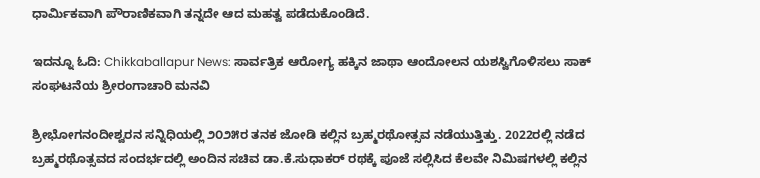ಧಾರ್ಮಿಕವಾಗಿ ಪೌರಾಣಿಕವಾಗಿ ತನ್ನದೇ ಆದ ಮಹತ್ವ ಪಡೆದುಕೊಂಡಿದೆ.

ಇದನ್ನೂ ಓದಿ: Chikkaballapur News: ಸಾರ್ವತ್ರಿಕ ಆರೋಗ್ಯ ಹಕ್ಕಿನ ಜಾಥಾ ಆಂದೋಲನ ಯಶಸ್ವಿಗೊಳಿಸಲು ಸಾಕ್ ಸಂಘಟನೆಯ ಶ್ರೀರಂಗಾಚಾರಿ ಮನವಿ

ಶ್ರೀಭೋಗನಂದೀಶ್ವರನ ಸನ್ನಿಧಿಯಲ್ಲಿ ೨೦೨೫ರ ತನಕ ಜೋಡಿ ಕಲ್ಲಿನ ಬ್ರಹ್ಮರಥೋತ್ಸವ ನಡೆಯುತ್ತಿತ್ತು. 2022ರಲ್ಲಿ ನಡೆದ ಬ್ರಹ್ಮರಥೊತ್ಸವದ ಸಂದರ್ಭದಲ್ಲಿ ಅಂದಿನ ಸಚಿವ ಡಾ.ಕೆ.ಸುಧಾಕರ್ ರಥಕ್ಕೆ ಪೂಜೆ ಸಲ್ಲಿಸಿದ ಕೆಲವೇ ನಿಮಿಷಗಳಲ್ಲಿ ಕಲ್ಲಿನ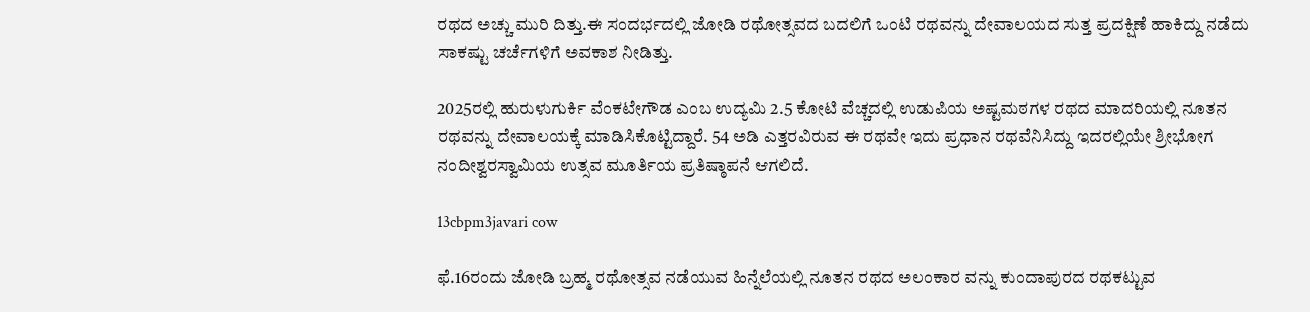ರಥದ ಅಚ್ಚು ಮುರಿ ದಿತ್ತು.ಈ ಸಂದರ್ಭದಲ್ಲಿ ಜೋಡಿ ರಥೋತ್ಸವದ ಬದಲಿಗೆ ಒಂಟಿ ರಥವನ್ನು ದೇವಾಲಯದ ಸುತ್ತ ಪ್ರದಕ್ಷಿಣೆ ಹಾಕಿದ್ದು ನಡೆದು ಸಾಕಷ್ಟು ಚರ್ಚೆಗಳಿಗೆ ಅವಕಾಶ ನೀಡಿತ್ತು.

2025ರಲ್ಲಿ ಹುರುಳುಗುರ್ಕಿ ವೆಂಕಟೇಗೌಡ ಎಂಬ ಉದ್ಯಮಿ 2.5 ಕೋಟಿ ವೆಚ್ಚದಲ್ಲಿ ಉಡುಪಿಯ ಅಷ್ಟಮಠಗಳ ರಥದ ಮಾದರಿಯಲ್ಲಿ ನೂತನ ರಥವನ್ನು ದೇವಾಲಯಕ್ಕೆ ಮಾಡಿಸಿಕೊಟ್ಟಿದ್ದಾರೆ. 54 ಅಡಿ ಎತ್ತರವಿರುವ ಈ ರಥವೇ ಇದು ಪ್ರಧಾನ ರಥವೆನಿಸಿದ್ದು ಇದರಲ್ಲಿಯೇ ಶ್ರೀಭೋಗ ನಂದೀಶ್ವರಸ್ವಾಮಿಯ ಉತ್ಸವ ಮೂರ್ತಿಯ ಪ್ರತಿಷ್ಠಾಪನೆ ಆಗಲಿದೆ.

13cbpm3javari cow

ಫೆ.16ರಂದು ಜೋಡಿ ಬ್ರಹ್ಮ ರಥೋತ್ಸವ ನಡೆಯುವ ಹಿನ್ನೆಲೆಯಲ್ಲಿ ನೂತನ ರಥದ ಅಲಂಕಾರ ವನ್ನು ಕುಂದಾಪುರದ ರಥಕಟ್ಟುವ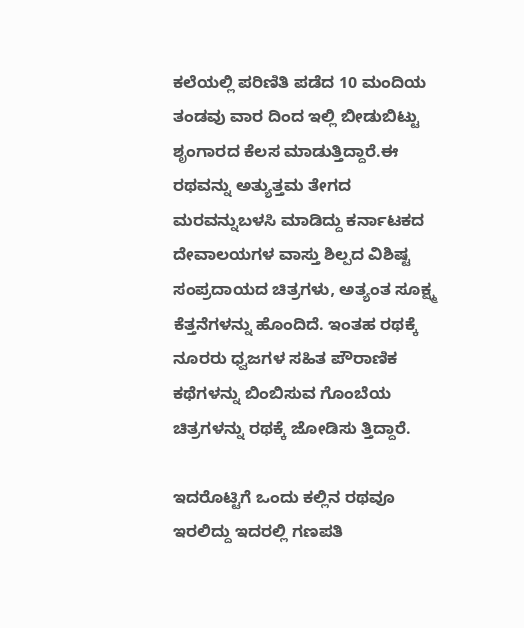ಕಲೆಯಲ್ಲಿ ಪರಿಣಿತಿ ಪಡೆದ 10 ಮಂದಿಯ ತಂಡವು ವಾರ ದಿಂದ ಇಲ್ಲಿ ಬೀಡುಬಿಟ್ಟು ಶೃಂಗಾರದ ಕೆಲಸ ಮಾಡುತ್ತಿದ್ದಾರೆ.ಈ ರಥವನ್ನು ಅತ್ಯುತ್ತಮ ತೇಗದ ಮರವನ್ನುಬಳಸಿ ಮಾಡಿದ್ದು ಕರ್ನಾಟಕದ ದೇವಾಲಯಗಳ ವಾಸ್ತು ಶಿಲ್ಪದ ವಿಶಿಷ್ಟ ಸಂಪ್ರದಾಯದ ಚಿತ್ರಗಳು, ಅತ್ಯಂತ ಸೂಕ್ಷ್ಮ ಕೆತ್ತನೆಗಳನ್ನು ಹೊಂದಿದೆ. ಇಂತಹ ರಥಕ್ಕೆ ನೂರರು ಧ್ವಜಗಳ ಸಹಿತ ಪೌರಾಣಿಕ ಕಥೆಗಳನ್ನು ಬಿಂಬಿಸುವ ಗೊಂಬೆಯ ಚಿತ್ರಗಳನ್ನು ರಥಕ್ಕೆ ಜೋಡಿಸು ತ್ತಿದ್ದಾರೆ.

ಇದರೊಟ್ಟಿಗೆ ಒಂದು ಕಲ್ಲಿನ ರಥವೂ ಇರಲಿದ್ದು ಇದರಲ್ಲಿ ಗಣಪತಿ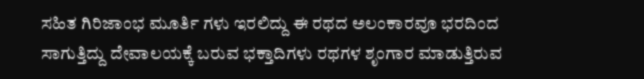ಸಹಿತ ಗಿರಿಜಾಂಭ ಮೂರ್ತಿ ಗಳು ಇರಲಿದ್ದು ಈ ರಥದ ಅಲಂಕಾರವೂ ಭರದಿಂದ ಸಾಗುತ್ತಿದ್ದು ದೇವಾಲಯಕ್ಕೆ ಬರುವ ಭಕ್ತಾದಿಗಳು ರಥಗಳ ಶೃಂಗಾರ ಮಾಡುತ್ತಿರುವ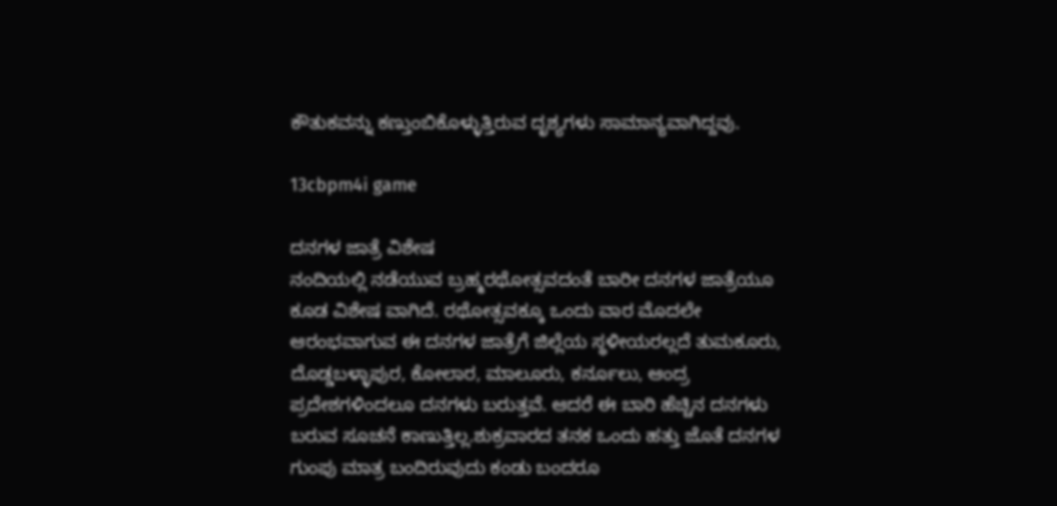ಕೌತುಕವನ್ನು ಕಣ್ತುಂಬಿಕೊಳ್ಳುತ್ತಿರುವ ದೃಶ್ಯಗಳು ಸಾಮಾನ್ಯವಾಗಿದ್ದವು.

13cbpm4i game

ದನಗಳ ಜಾತ್ರೆ ವಿಶೇಷ
ನಂದಿಯಲ್ಲಿ ನಡೆಯುವ ಬ್ರಹ್ಮರಥೋತ್ಸವದಂತೆ ಬಾರೀ ದನಗಳ ಜಾತ್ರೆಯೂ ಕೂಡ ವಿಶೇಷ ವಾಗಿದೆ. ರಥೋತ್ಸವಕ್ಕೂ ಒಂದು ವಾರ ಮೊದಲೇ ಆರಂಭವಾಗುವ ಈ ದನಗಳ ಜಾತ್ರೆಗೆ ಜಿಲ್ಲೆಯ ಸ್ಥಳೀಯರಲ್ಲದೆ ತುಮಕೂರು, ದೊಡ್ಡಬಳ್ಳಾಪುರ, ಕೋಲಾರ, ಮಾಲೂರು, ಕರ್ನೂಲು, ಆಂದ್ರ ಪ್ರದೇಶಗಳಿಂದಲೂ ದನಗಳು ಬರುತ್ತವೆ. ಆದರೆ ಈ ಬಾರಿ ಹೆಚ್ಚಿನ ದನಗಳು ಬರುವ ಸೂಚನೆ ಕಾಣುತ್ತಿಲ್ಲ.ಶುಕ್ರವಾರದ ತನಕ ಒಂದು ಹತ್ತು ಜೊತೆ ದನಗಳ ಗುಂಪು ಮಾತ್ರ ಬಂದಿರುವುದು ಕಂಡು ಬಂದರೂ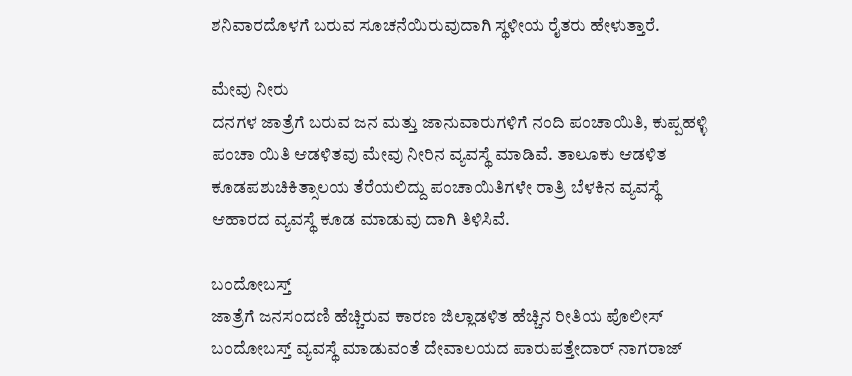ಶನಿವಾರದೊಳಗೆ ಬರುವ ಸೂಚನೆಯಿರುವುದಾಗಿ ಸ್ಥಳೀಯ ರೈತರು ಹೇಳುತ್ತಾರೆ.

ಮೇವು ನೀರು
ದನಗಳ ಜಾತ್ರೆಗೆ ಬರುವ ಜನ ಮತ್ತು ಜಾನುವಾರುಗಳಿಗೆ ನಂದಿ ಪಂಚಾಯಿತಿ, ಕುಪ್ಪಹಳ್ಳಿ ಪಂಚಾ ಯಿತಿ ಆಡಳಿತವು ಮೇವು ನೀರಿನ ವ್ಯವಸ್ಥೆ ಮಾಡಿವೆ. ತಾಲೂಕು ಆಡಳಿತ ಕೂಡಪಶುಚಿಕಿತ್ಸಾಲಯ ತೆರೆಯಲಿದ್ದು ಪಂಚಾಯಿತಿಗಳೇ ರಾತ್ರಿ ಬೆಳಕಿನ ವ್ಯವಸ್ಥೆ ಆಹಾರದ ವ್ಯವಸ್ಥೆ ಕೂಡ ಮಾಡುವು ದಾಗಿ ತಿಳಿಸಿವೆ.

ಬಂದೋಬಸ್ತ್
ಜಾತ್ರೆಗೆ ಜನಸಂದಣಿ ಹೆಚ್ಚಿರುವ ಕಾರಣ ಜಿಲ್ಲಾಡಳಿತ ಹೆಚ್ಚಿನ ರೀತಿಯ ಪೊಲೀಸ್ ಬಂದೋಬಸ್ತ್ ವ್ಯವಸ್ಥೆ ಮಾಡುವಂತೆ ದೇವಾಲಯದ ಪಾರುಪತ್ತೇದಾರ್ ನಾಗರಾಜ್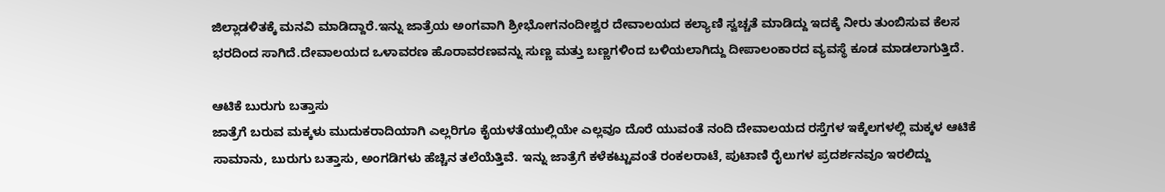ಜಿಲ್ಲಾಡಳಿತಕ್ಕೆ ಮನವಿ ಮಾಡಿದ್ದಾರೆ.ಇನ್ನು ಜಾತ್ರೆಯ ಅಂಗವಾಗಿ ಶ್ರೀಭೋಗನಂದೀಶ್ವರ ದೇವಾಲಯದ ಕಲ್ಯಾಣಿ ಸ್ವಚ್ಚತೆ ಮಾಡಿದ್ದು ಇದಕ್ಕೆ ನೀರು ತುಂಬಿಸುವ ಕೆಲಸ ಭರದಿಂದ ಸಾಗಿದೆ.ದೇವಾಲಯದ ಒಳಾವರಣ ಹೊರಾವರಣವನ್ನು ಸುಣ್ಣ ಮತ್ತು ಬಣ್ಣಗಳಿಂದ ಬಳಿಯಲಾಗಿದ್ದು ದೀಪಾಲಂಕಾರದ ವ್ಯವಸ್ಥೆ ಕೂಡ ಮಾಡಲಾಗುತ್ತಿದೆ.

ಆಟಿಕೆ ಬುರುಗು ಬತ್ತಾಸು
ಜಾತ್ರೆಗೆ ಬರುವ ಮಕ್ಕಳು ಮುದುಕರಾದಿಯಾಗಿ ಎಲ್ಲರಿಗೂ ಕೈಯಳತೆಯುಲ್ಲಿಯೇ ಎಲ್ಲವೂ ದೊರೆ ಯುವಂತೆ ನಂದಿ ದೇವಾಲಯದ ರಸ್ತೆಗಳ ಇಕ್ಕೆಲಗಳಲ್ಲಿ ಮಕ್ಕಳ ಆಟಿಕೆ ಸಾಮಾನು, ಬುರುಗು ಬತ್ತಾಸು, ಅಂಗಡಿಗಳು ಹೆಚ್ಚಿನ ತಲೆಯೆತ್ತಿವೆ. ಇನ್ನು ಜಾತ್ರೆಗೆ ಕಳೆಕಟ್ಟುವಂತೆ ರಂಕಲರಾಟೆ, ಪುಟಾಣಿ ರೈಲುಗಳ ಪ್ರದರ್ಶನವೂ ಇರಲಿದ್ದು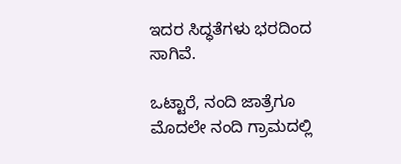ಇದರ ಸಿದ್ಧತೆಗಳು ಭರದಿಂದ ಸಾಗಿವೆ.

ಒಟ್ಟಾರೆ, ನಂದಿ ಜಾತ್ರೆಗೂ ಮೊದಲೇ ನಂದಿ ಗ್ರಾಮದಲ್ಲಿ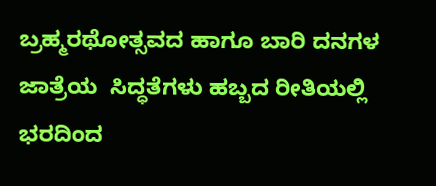ಬ್ರಹ್ಮರಥೋತ್ಸವದ ಹಾಗೂ ಬಾರಿ ದನಗಳ ಜಾತ್ರೆಯ  ಸಿದ್ಧತೆಗಳು ಹಬ್ಬದ ರೀತಿಯಲ್ಲಿ ಭರದಿಂದ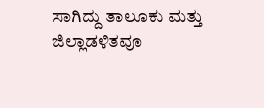ಸಾಗಿದ್ದು ತಾಲೂಕು ಮತ್ತು ಜಿಲ್ಲಾಡಳಿತವೂ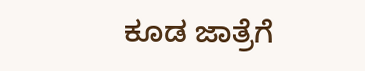ಕೂಡ ಜಾತ್ರೆಗೆ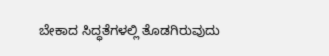ಬೇಕಾದ ಸಿದ್ಧತೆಗಳಲ್ಲಿ ತೊಡಗಿರುವುದು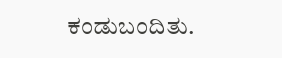ಕಂಡುಬಂದಿತು.